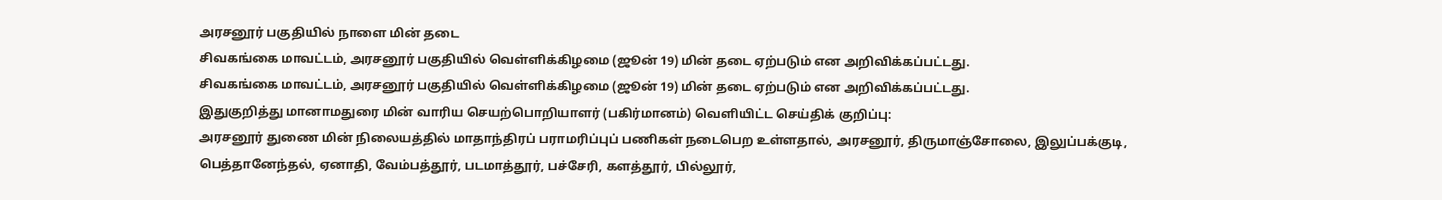அரசனூர் பகுதியில் நாளை மின் தடை
சிவகங்கை மாவட்டம், அரசனூர் பகுதியில் வெள்ளிக்கிழமை (ஜூன் 19) மின் தடை ஏற்படும் என அறிவிக்கப்பட்டது.
சிவகங்கை மாவட்டம், அரசனூர் பகுதியில் வெள்ளிக்கிழமை (ஜூன் 19) மின் தடை ஏற்படும் என அறிவிக்கப்பட்டது.
இதுகுறித்து மானாமதுரை மின் வாரிய செயற்பொறியாளர் (பகிர்மானம்) வெளியிட்ட செய்திக் குறிப்பு:
அரசனூர் துணை மின் நிலையத்தில் மாதாந்திரப் பராமரிப்புப் பணிகள் நடைபெற உள்ளதால், அரசனூர், திருமாஞ்சோலை, இலுப்பக்குடி, பெத்தானேந்தல், ஏனாதி, வேம்பத்தூர், படமாத்தூர், பச்சேரி, களத்தூர், பில்லூர்,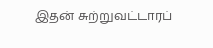இதன் சுற்றுவட்டாரப்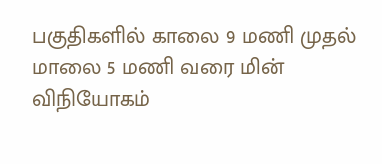பகுதிகளில் காலை 9 மணி முதல் மாலை 5 மணி வரை மின் விநியோகம்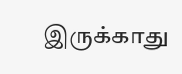இருக்காது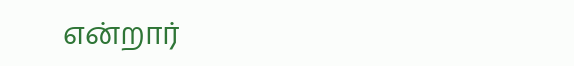என்றார்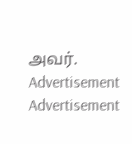அவர்.
Advertisement
Advertisement